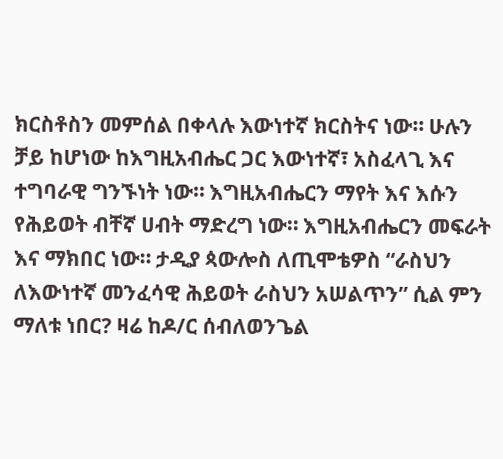ክርስቶስን መምሰል በቀላሉ እውነተኛ ክርስትና ነው። ሁሉን ቻይ ከሆነው ከእግዚአብሔር ጋር እውነተኛ፣ አስፈላጊ እና ተግባራዊ ግንኙነት ነው። እግዚአብሔርን ማየት እና እሱን የሕይወት ብቸኛ ሀብት ማድረግ ነው። እግዚአብሔርን መፍራት እና ማክበር ነው። ታዲያ ጳውሎስ ለጢሞቴዎስ “ራስህን ለእውነተኛ መንፈሳዊ ሕይወት ራስህን አሠልጥን” ሲል ምን ማለቱ ነበር? ዛሬ ከዶ/ር ሰብለወንጌል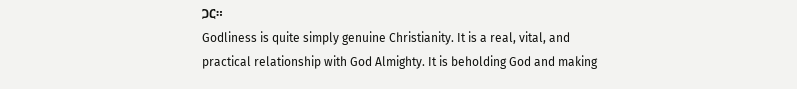ጋር።
Godliness is quite simply genuine Christianity. It is a real, vital, and practical relationship with God Almighty. It is beholding God and making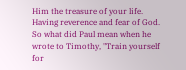Him the treasure of your life. Having reverence and fear of God. So what did Paul mean when he wrote to Timothy, "Train yourself for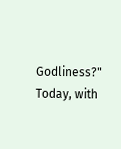Godliness?" Today, with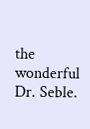the wonderful Dr. Seble.